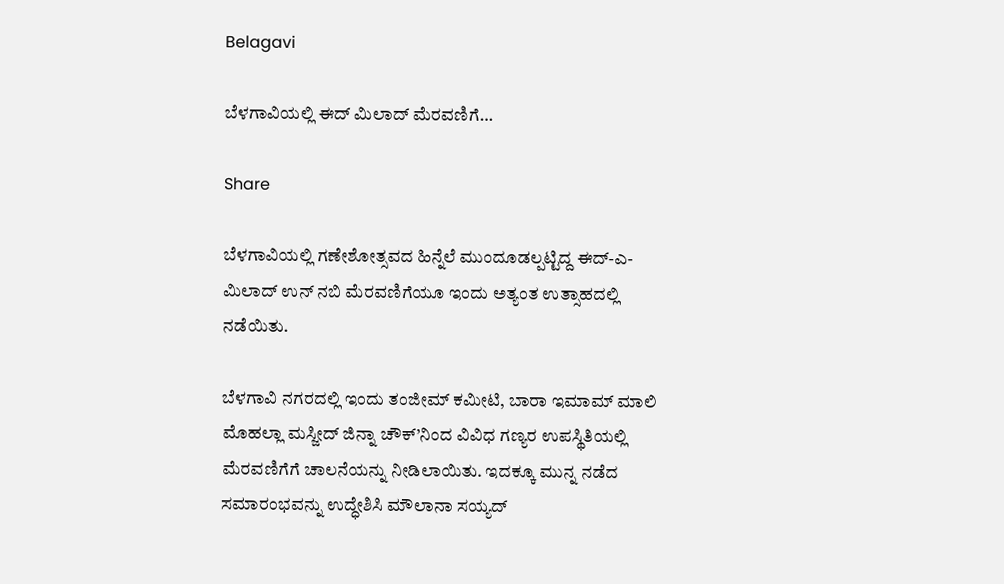Belagavi

ಬೆಳಗಾವಿಯಲ್ಲಿ ಈದ್ ಮಿಲಾದ್ ಮೆರವಣಿಗೆ…

Share

ಬೆಳಗಾವಿಯಲ್ಲಿ ಗಣೇಶೋತ್ಸವದ ಹಿನ್ನೆಲೆ ಮುಂದೂಡಲ್ಪಟ್ಟಿದ್ದ ಈದ್-ಎ-ಮಿಲಾದ್ ಉನ್ ನಬಿ ಮೆರವಣಿಗೆಯೂ ಇಂದು ಅತ್ಯಂತ ಉತ್ಸಾಹದಲ್ಲಿ ನಡೆಯಿತು.

ಬೆಳಗಾವಿ ನಗರದಲ್ಲಿ ಇಂದು ತಂಜೀಮ್ ಕಮೀಟಿ, ಬಾರಾ ಇಮಾಮ್ ಮಾಲಿ ಮೊಹಲ್ಲಾ ಮಸ್ಜೀದ್ ಜಿನ್ನಾ ಚೌಕ್’ನಿಂದ ವಿವಿಧ ಗಣ್ಯರ ಉಪಸ್ಥಿತಿಯಲ್ಲಿ ಮೆರವಣಿಗೆಗೆ ಚಾಲನೆಯನ್ನು ನೀಡಿಲಾಯಿತು. ಇದಕ್ಕೂ ಮುನ್ನ ನಡೆದ ಸಮಾರಂಭವನ್ನು ಉದ್ಧೇಶಿಸಿ ಮೌಲಾನಾ ಸಯ್ಯದ್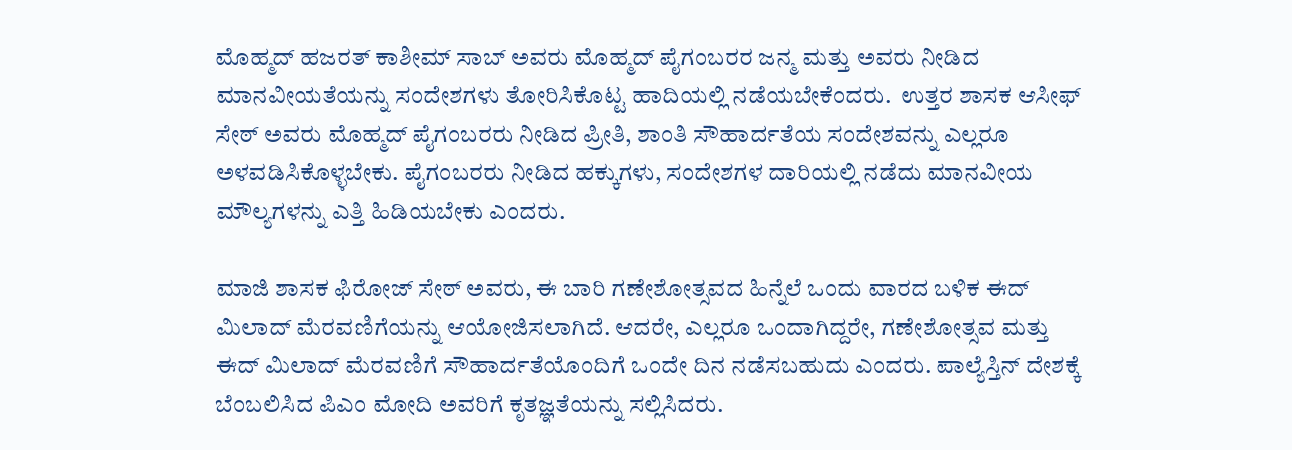ಮೊಹ್ಮದ್ ಹಜರತ್ ಕಾಶೀಮ್ ಸಾಬ್ ಅವರು ಮೊಹ್ಮದ್ ಪೈಗಂಬರರ ಜನ್ಮ ಮತ್ತು ಅವರು ನೀಡಿದ ಮಾನವೀಯತೆಯನ್ನು ಸಂದೇಶಗಳು ತೋರಿಸಿಕೊಟ್ಟ ಹಾದಿಯಲ್ಲಿ ನಡೆಯಬೇಕೆಂದರು.  ಉತ್ತರ ಶಾಸಕ ಆಸೀಫ್ ಸೇಠ್ ಅವರು ಮೊಹ್ಮದ್ ಪೈಗಂಬರರು ನೀಡಿದ ಪ್ರೀತಿ, ಶಾಂತಿ ಸೌಹಾರ್ದತೆಯ ಸಂದೇಶವನ್ನು ಎಲ್ಲರೂ ಅಳವಡಿಸಿಕೊಳ್ಳಬೇಕು. ಪೈಗಂಬರರು ನೀಡಿದ ಹಕ್ಕುಗಳು, ಸಂದೇಶಗಳ ದಾರಿಯಲ್ಲಿ ನಡೆದು ಮಾನವೀಯ ಮೌಲ್ಯಗಳನ್ನು ಎತ್ತಿ ಹಿಡಿಯಬೇಕು ಎಂದರು.

ಮಾಜಿ ಶಾಸಕ ಫಿರೋಜ್ ಸೇಠ್ ಅವರು, ಈ ಬಾರಿ ಗಣೇಶೋತ್ಸವದ ಹಿನ್ನೆಲೆ ಒಂದು ವಾರದ ಬಳಿಕ ಈದ್ ಮಿಲಾದ್ ಮೆರವಣಿಗೆಯನ್ನು ಆಯೋಜಿಸಲಾಗಿದೆ. ಆದರೇ, ಎಲ್ಲರೂ ಒಂದಾಗಿದ್ದರೇ, ಗಣೇಶೋತ್ಸವ ಮತ್ತು ಈದ್ ಮಿಲಾದ್ ಮೆರವಣಿಗೆ ಸೌಹಾರ್ದತೆಯೊಂದಿಗೆ ಒಂದೇ ದಿನ ನಡೆಸಬಹುದು ಎಂದರು. ಪಾಲ್ಯೆಸ್ತಿನ್ ದೇಶಕ್ಕೆ ಬೆಂಬಲಿಸಿದ ಪಿಎಂ ಮೋದಿ ಅವರಿಗೆ ಕೃತಜ್ಞತೆಯನ್ನು ಸಲ್ಲಿಸಿದರು.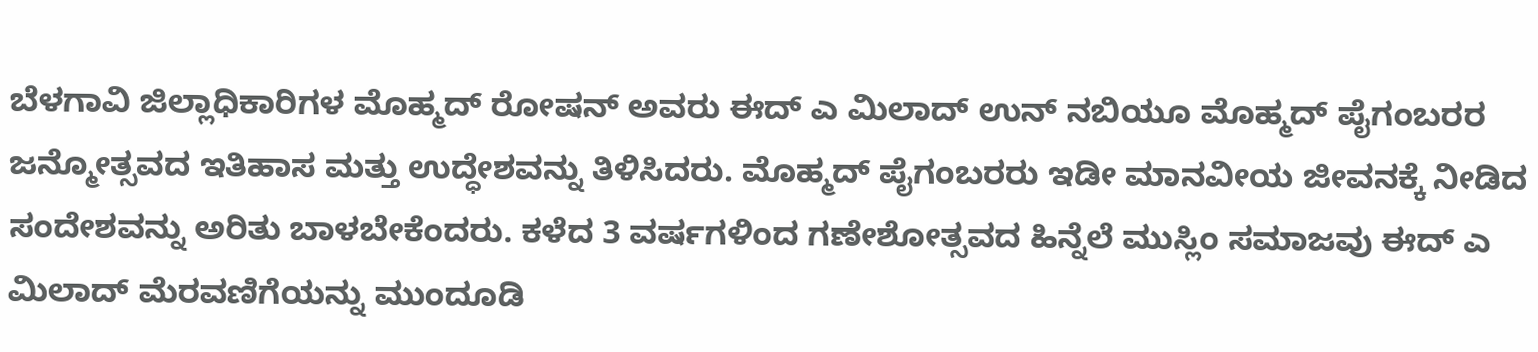ಬೆಳಗಾವಿ ಜಿಲ್ಲಾಧಿಕಾರಿಗಳ ಮೊಹ್ಮದ್ ರೋಷನ್ ಅವರು ಈದ್ ಎ ಮಿಲಾದ್ ಉನ್ ನಬಿಯೂ ಮೊಹ್ಮದ್ ಪೈಗಂಬರರ ಜನ್ಮೋತ್ಸವದ ಇತಿಹಾಸ ಮತ್ತು ಉದ್ಧೇಶವನ್ನು ತಿಳಿಸಿದರು. ಮೊಹ್ಮದ್ ಪೈಗಂಬರರು ಇಡೀ ಮಾನವೀಯ ಜೀವನಕ್ಕೆ ನೀಡಿದ ಸಂದೇಶವನ್ನು ಅರಿತು ಬಾಳಬೇಕೆಂದರು. ಕಳೆದ 3 ವರ್ಷಗಳಿಂದ ಗಣೇಶೋತ್ಸವದ ಹಿನ್ನೆಲೆ ಮುಸ್ಲಿಂ ಸಮಾಜವು ಈದ್ ಎ ಮಿಲಾದ್ ಮೆರವಣಿಗೆಯನ್ನು ಮುಂದೂಡಿ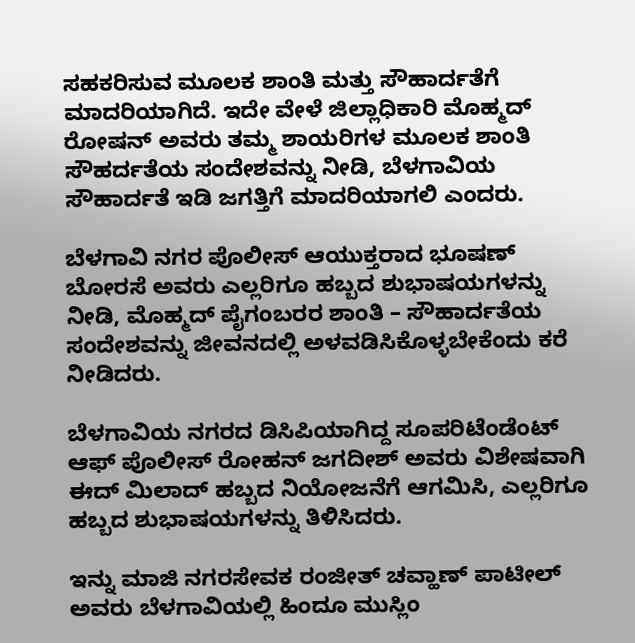ಸಹಕರಿಸುವ ಮೂಲಕ ಶಾಂತಿ ಮತ್ತು ಸೌಹಾರ್ದತೆಗೆ ಮಾದರಿಯಾಗಿದೆ. ಇದೇ ವೇಳೆ ಜಿಲ್ಲಾಧಿಕಾರಿ ಮೊಹ್ಮದ್ ರೋಷನ್ ಅವರು ತಮ್ಮ ಶಾಯರಿಗಳ ಮೂಲಕ ಶಾಂತಿ ಸೌಹರ್ದತೆಯ ಸಂದೇಶವನ್ನು ನೀಡಿ, ಬೆಳಗಾವಿಯ ಸೌಹಾರ್ದತೆ ಇಡಿ ಜಗತ್ತಿಗೆ ಮಾದರಿಯಾಗಲಿ ಎಂದರು.

ಬೆಳಗಾವಿ ನಗರ ಪೊಲೀಸ್ ಆಯುಕ್ತರಾದ ಭೂಷಣ್ ಬೋರಸೆ ಅವರು ಎಲ್ಲರಿಗೂ ಹಬ್ಬದ ಶುಭಾಷಯಗಳನ್ನು ನೀಡಿ, ಮೊಹ್ಮದ್ ಪೈಗಂಬರರ ಶಾಂತಿ – ಸೌಹಾರ್ದತೆಯ ಸಂದೇಶವನ್ನು ಜೀವನದಲ್ಲಿ ಅಳವಡಿಸಿಕೊಳ್ಳಬೇಕೆಂದು ಕರೆ ನೀಡಿದರು.

ಬೆಳಗಾವಿಯ ನಗರದ ಡಿಸಿಪಿಯಾಗಿದ್ದ ಸೂಪರಿಟೆಂಡೆಂಟ್ ಆಫ್ ಪೊಲೀಸ್ ರೋಹನ್ ಜಗದೀಶ್ ಅವರು ವಿಶೇಷವಾಗಿ ಈದ್ ಮಿಲಾದ್ ಹಬ್ಬದ ನಿಯೋಜನೆಗೆ ಆಗಮಿಸಿ, ಎಲ್ಲರಿಗೂ ಹಬ್ಬದ ಶುಭಾಷಯಗಳನ್ನು ತಿಳಿಸಿದರು.

ಇನ್ನು ಮಾಜಿ ನಗರಸೇವಕ ರಂಜೀತ್ ಚವ್ಹಾಣ್ ಪಾಟೀಲ್ ಅವರು ಬೆಳಗಾವಿಯಲ್ಲಿ ಹಿಂದೂ ಮುಸ್ಲಿಂ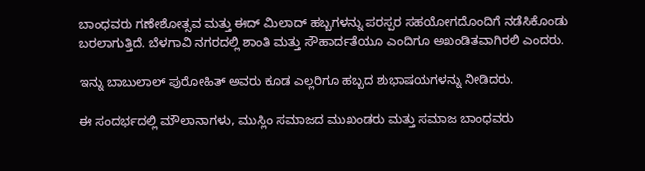ಬಾಂಧವರು ಗಣೇಶೋತ್ಸವ ಮತ್ತು ಈದ್ ಮಿಲಾದ್ ಹಬ್ಬಗಳನ್ನು ಪರಸ್ಪರ ಸಹಯೋಗದೊಂದಿಗೆ ನಡೆಸಿಕೊಂಡು ಬರಲಾಗುತ್ತಿದೆ. ಬೆಳಗಾವಿ ನಗರದಲ್ಲಿ ಶಾಂತಿ ಮತ್ತು ಸೌಹಾರ್ದತೆಯೂ ಎಂದಿಗೂ ಅಖಂಡಿತವಾಗಿರಲಿ ಎಂದರು.

ಇನ್ನು ಬಾಬುಲಾಲ್ ಪುರೋಹಿತ್ ಅವರು ಕೂಡ ಎಲ್ಲರಿಗೂ ಹಬ್ಬದ ಶುಭಾಷಯಗಳನ್ನು ನೀಡಿದರು.

ಈ ಸಂದರ್ಭದಲ್ಲಿ ಮೌಲಾನಾಗಳು, ಮುಸ್ಲಿಂ ಸಮಾಜದ ಮುಖಂಡರು ಮತ್ತು ಸಮಾಜ ಬಾಂಧವರು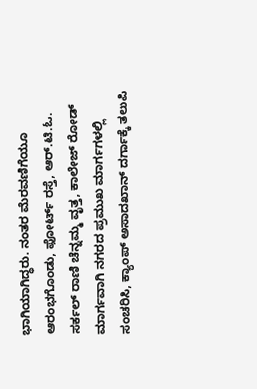ಭಾಗಿಯಾಗಿದ್ಧರು. ನಂತರ ಮೆರವಣಿಗೆಯೂ ಆರಂಭಗೊಂಡು, ಫೋರ್ಟ್ ರಸ್ತೆ, ಆರ್.ಟಿ.ಓ. ಸರ್ಕಲ್ ರಾಣಿ ಚೆನ್ನಮ್ಮ ವೃತ್ತ, ಕಾಲೇಜ್ ರೋಡ್ ಮಾರ್ಗವಾಗಿ ನಗರದ ಪ್ರಮುಖ ಮಾರ್ಗಗಳಲ್ಲಿ ಸಂಚರಿಸಿ, ಕ್ಯಾಂಪ್ ಅಸಾದಖಾನ್ ದರ್ಗಾಕ್ಕೆ ತಲುಪಿ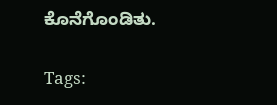ಕೊನೆಗೊಂಡಿತು.

Tags: